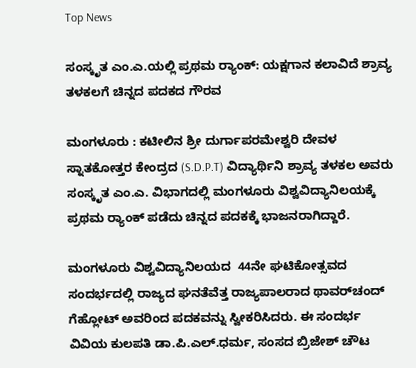Top News

ಸಂಸ್ಕೃತ ಎಂ.ಎ.ಯಲ್ಲಿ ಪ್ರಥಮ ರ‍್ಯಾಂಕ್: ಯಕ್ಷಗಾನ ಕಲಾವಿದೆ ಶ್ರಾವ್ಯ ತಳಕಲಗೆ ಚಿನ್ನದ ಪದಕದ ಗೌರವ

ಮಂಗಳೂರು : ಕಟೀಲಿನ ಶ್ರೀ ದುರ್ಗಾಪರಮೇಶ್ವರಿ ದೇವಳ ಸ್ನಾತಕೋತ್ತರ ಕೇಂದ್ರದ (S.D.P.T) ವಿದ್ಯಾರ್ಥಿನಿ ಶ್ರಾವ್ಯ ತಳಕಲ ಅವರು ಸಂಸ್ಕೃತ ಎಂ.ಎ. ವಿಭಾಗದಲ್ಲಿ ಮಂಗಳೂರು ವಿಶ್ವವಿದ್ಯಾನಿಲಯಕ್ಕೆ ಪ್ರಥಮ ರ‍್ಯಾಂಕ್ ಪಡೆದು ಚಿನ್ನದ ಪದಕಕ್ಕೆ ಭಾಜನರಾಗಿದ್ದಾರೆ.

ಮಂಗಳೂರು ವಿಶ್ವವಿದ್ಯಾನಿಲಯದ  44ನೇ ಘಟಿಕೋತ್ಸವದ ಸಂದರ್ಭದಲ್ಲಿ ರಾಜ್ಯದ ಘನತೆವೆತ್ತ ರಾಜ್ಯಪಾಲರಾದ ಥಾವರ್‌ಚಂದ್ ಗೆಹ್ಲೋಟ್ ಅವರಿಂದ ಪದಕವನ್ನು ಸ್ವೀಕರಿಸಿದರು. ಈ ಸಂದರ್ಭ ವಿವಿಯ ಕುಲಪತಿ ಡಾ.ಪಿ.ಎಲ್.ಧರ್ಮ, ಸಂಸದ ಬ್ರಿಜೇಶ್ ಚೌಟ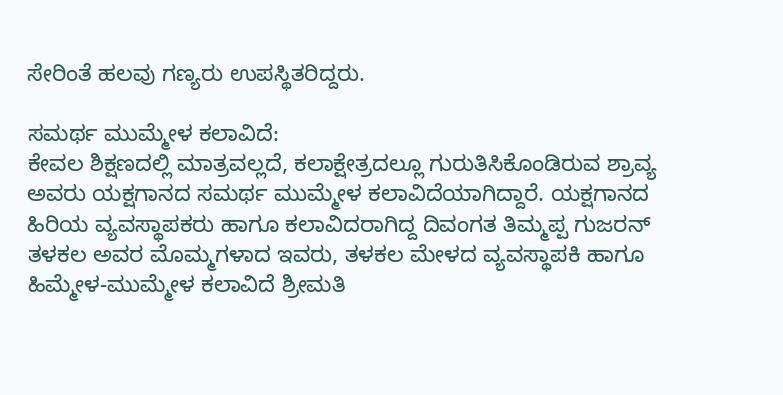ಸೇರಿಂತೆ ಹಲವು ಗಣ್ಯರು ಉಪಸ್ಥಿತರಿದ್ದರು.

ಸಮರ್ಥ ಮುಮ್ಮೇಳ ಕಲಾವಿದೆ:
ಕೇವಲ ಶಿಕ್ಷಣದಲ್ಲಿ ಮಾತ್ರವಲ್ಲದೆ, ಕಲಾಕ್ಷೇತ್ರದಲ್ಲೂ ಗುರುತಿಸಿಕೊಂಡಿರುವ ಶ್ರಾವ್ಯ ಅವರು ಯಕ್ಷಗಾನದ ಸಮರ್ಥ ಮುಮ್ಮೇಳ ಕಲಾವಿದೆಯಾಗಿದ್ದಾರೆ. ಯಕ್ಷಗಾನದ ಹಿರಿಯ ವ್ಯವಸ್ಥಾಪಕರು ಹಾಗೂ ಕಲಾವಿದರಾಗಿದ್ದ ದಿವಂಗತ ತಿಮ್ಮಪ್ಪ ಗುಜರನ್ ತಳಕಲ ಅವರ ಮೊಮ್ಮಗಳಾದ ಇವರು, ತಳಕಲ ಮೇಳದ ವ್ಯವಸ್ಥಾಪಕಿ ಹಾಗೂ ಹಿಮ್ಮೇಳ-ಮುಮ್ಮೇಳ ಕಲಾವಿದೆ ಶ್ರೀಮತಿ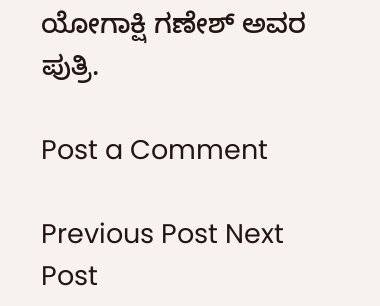ಯೋಗಾಕ್ಷಿ ಗಣೇಶ್ ಅವರ ಪುತ್ರಿ.

Post a Comment

Previous Post Next Post